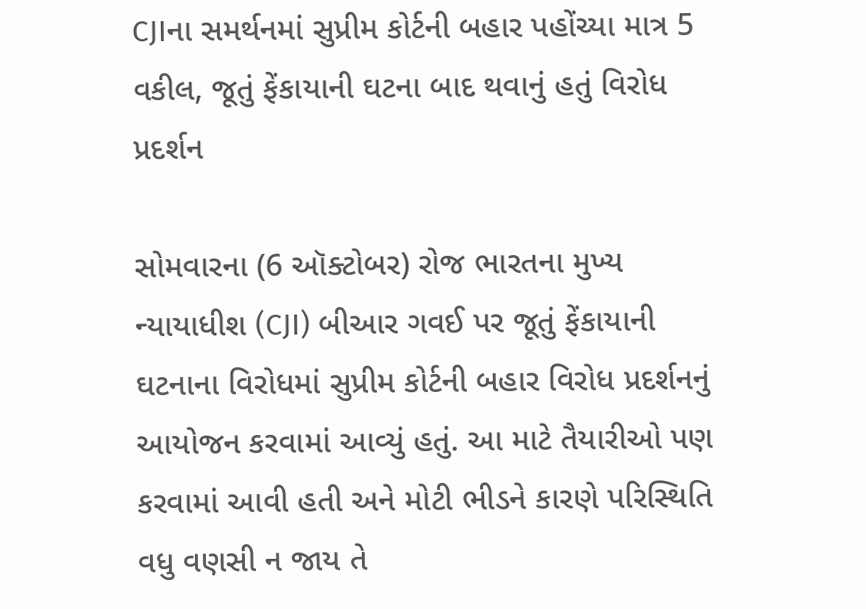CJIના સમર્થનમાં સુપ્રીમ કોર્ટની બહાર પહોંચ્યા માત્ર 5 વકીલ, જૂતું ફેંકાયાની ઘટના બાદ થવાનું હતું વિરોધ પ્રદર્શન

સોમવારના (6 ઑક્ટોબર) રોજ ભારતના મુખ્ય ન્યાયાધીશ (CJI) બીઆર ગવઈ પર જૂતું ફેંકાયાની ઘટનાના વિરોધમાં સુપ્રીમ કોર્ટની બહાર વિરોધ પ્રદર્શનનું આયોજન કરવામાં આવ્યું હતું. આ માટે તૈયારીઓ પણ કરવામાં આવી હતી અને મોટી ભીડને કારણે પરિસ્થિતિ વધુ વણસી ન જાય તે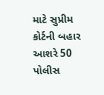માટે સુપ્રીમ કોર્ટની બહાર આશરે 50 પોલીસ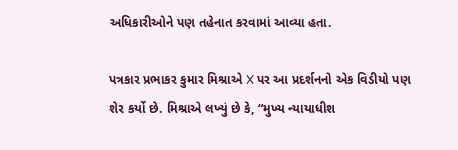અધિકારીઓને પણ તહેનાત કરવામાં આવ્યા હતા.

પત્રકાર પ્રભાકર કુમાર મિશ્રાએ X પર આ પ્રદર્શનનો એક વિડીયો પણ શેર કર્યો છે. મિશ્રાએ લખ્યું છે કે, “મુખ્ય ન્યાયાધીશ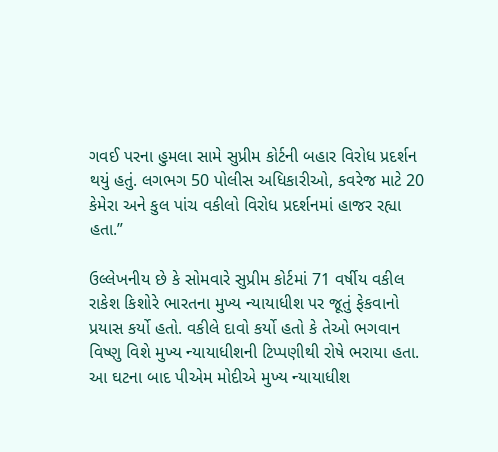ગવઈ પરના હુમલા સામે સુપ્રીમ કોર્ટની બહાર વિરોધ પ્રદર્શન થયું હતું. લગભગ 50 પોલીસ અધિકારીઓ, કવરેજ માટે 20 કેમેરા અને કુલ પાંચ વકીલો વિરોધ પ્રદર્શનમાં હાજર રહ્યા હતા.”

ઉલ્લેખનીય છે કે સોમવારે સુપ્રીમ કોર્ટમાં 71 વર્ષીય વકીલ રાકેશ કિશોરે ભારતના મુખ્ય ન્યાયાધીશ પર જૂતું ફેકવાનો પ્રયાસ કર્યો હતો. વકીલે દાવો કર્યો હતો કે તેઓ ભગવાન વિષ્ણુ વિશે મુખ્ય ન્યાયાધીશની ટિપ્પણીથી રોષે ભરાયા હતા. આ ઘટના બાદ પીએમ મોદીએ મુખ્ય ન્યાયાધીશ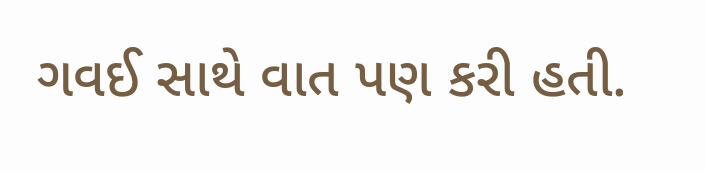ગવઈ સાથે વાત પણ કરી હતી.